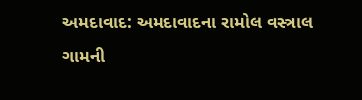અમદાવાદ: અમદાવાદના રામોલ વસ્ત્રાલ ગામની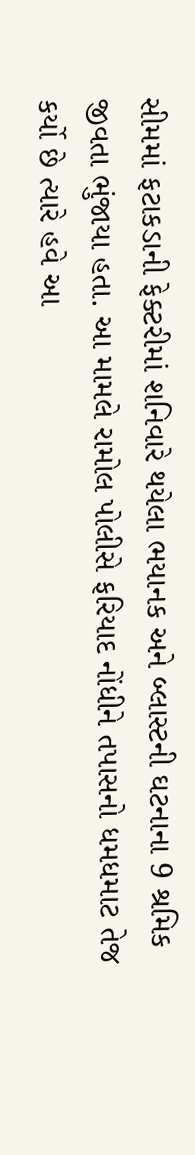સીમમાં ફટાકડાની ફેક્ટરીમાં શનિવારે થયેલા ભયાનક અને બ્લાસ્ટની ઘટનાના 9 શ્રમિક જીવતા ભુંજાયા હતા. આ મામલે રામોલ પોલીસે ફરિયાદ નોંધીને તપાસનો ધમધમાટ તેજ કર્યો છે ત્યારે હવે આ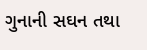ગુનાની સઘન તથા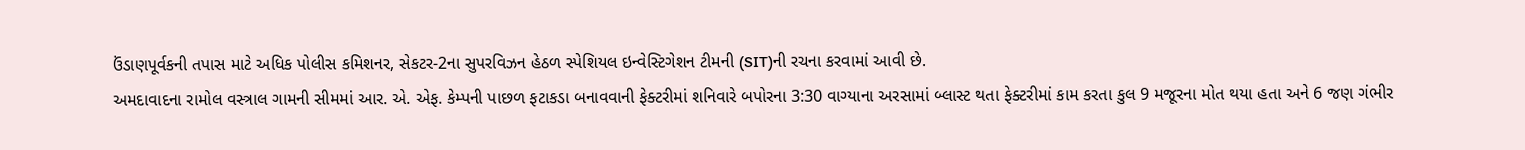ઉંડાણપૂર્વકની તપાસ માટે અધિક પોલીસ કમિશનર, સેકટર-2ના સુપરવિઝન હેઠળ સ્પેશિયલ ઇન્વેસ્ટિગેશન ટીમની (SIT)ની રચના કરવામાં આવી છે.
અમદાવાદના રામોલ વસ્ત્રાલ ગામની સીમમાં આર. એ. એફ. કેમ્પની પાછળ ફટાકડા બનાવવાની ફેક્ટરીમાં શનિવારે બપોરના 3:30 વાગ્યાના અરસામાં બ્લાસ્ટ થતા ફેક્ટરીમાં કામ કરતા કુલ 9 મજૂરના મોત થયા હતા અને 6 જણ ગંભીર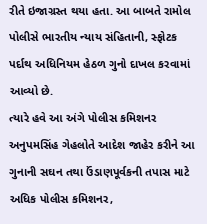રીતે ઇજાગ્રસ્ત થયા હતા. આ બાબતે રામોલ પોલીસે ભારતીય ન્યાય સંહિતાની, સ્ફોટક પર્દાથ અધિનિયમ હેઠળ ગુનો દાખલ કરવામાં આવ્યો છે.
ત્યારે હવે આ અંગે પોલીસ કમિશનર અનુપમસિંહ ગેહલોતે આદેશ જાહેર કરીને આ ગુનાની સઘન તથા ઉંડાણપૂર્વકની તપાસ માટે અધિક પોલીસ કમિશનર,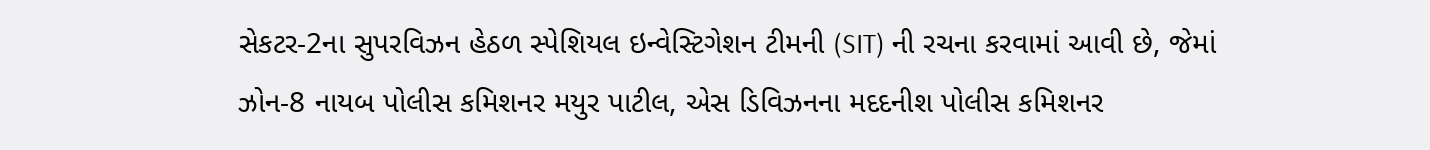સેકટર-2ના સુપરવિઝન હેઠળ સ્પેશિયલ ઇન્વેસ્ટિગેશન ટીમની (SIT) ની રચના કરવામાં આવી છે, જેમાં ઝોન-8 નાયબ પોલીસ કમિશનર મયુર પાટીલ, એસ ડિવિઝનના મદદનીશ પોલીસ કમિશનર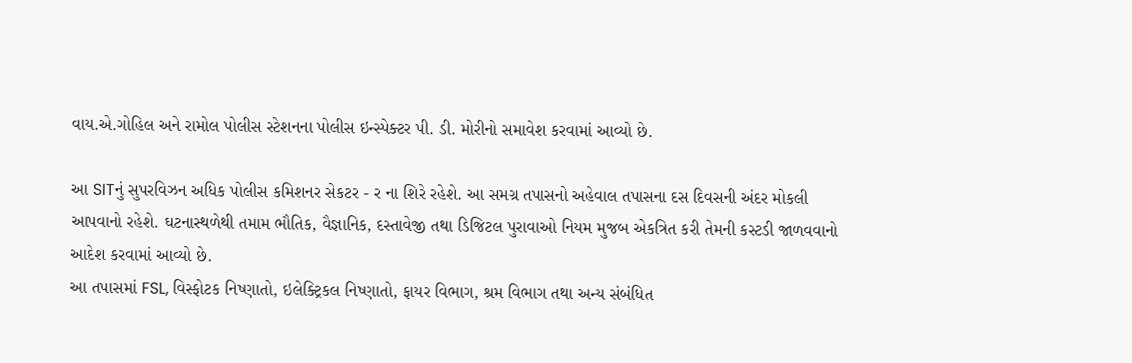વાય.એ.ગોહિલ અને રામોલ પોલીસ સ્ટેશનના પોલીસ ઇન્સ્પેક્ટર પી. ડી. મોરીનો સમાવેશ કરવામાં આવ્યો છે.

આ SITનું સુપરવિઝન અધિક પોલીસ કમિશનર સેકટર - ર ના શિરે રહેશે. આ સમગ્ર તપાસનો અહેવાલ તપાસના દસ દિવસની અંદર મોકલી આપવાનો રહેશે. ઘટનાસ્થળેથી તમામ ભૌતિક, વૈજ્ઞાનિક, દસ્તાવેજી તથા ડિજિટલ પુરાવાઓ નિયમ મુજબ એકત્રિત કરી તેમની કસ્ટડી જાળવવાનો આદેશ કરવામાં આવ્યો છે.
આ તપાસમાં FSL, વિસ્ફોટક નિષ્ણાતો, ઇલેક્ટ્રિકલ નિષ્ણાતો, ફાયર વિભાગ, શ્રમ વિભાગ તથા અન્ય સંબંધિત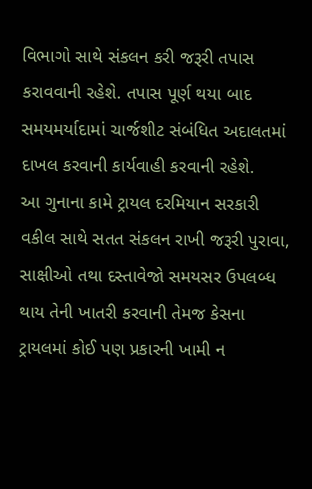વિભાગો સાથે સંકલન કરી જરૂરી તપાસ કરાવવાની રહેશે. તપાસ પૂર્ણ થયા બાદ સમયમર્યાદામાં ચાર્જશીટ સંબંધિત અદાલતમાં દાખલ કરવાની કાર્યવાહી કરવાની રહેશે.
આ ગુનાના કામે ટ્રાયલ દરમિયાન સરકારી વકીલ સાથે સતત સંકલન રાખી જરૂરી પુરાવા, સાક્ષીઓ તથા દસ્તાવેજો સમયસર ઉપલબ્ધ થાય તેની ખાતરી કરવાની તેમજ કેસના ટ્રાયલમાં કોઈ પણ પ્રકારની ખામી ન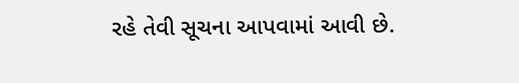રહે તેવી સૂચના આપવામાં આવી છે.